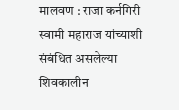मालवण : राजा कर्नगिरी स्वामी महाराज यांच्याशी संबंधित असलेल्या शिवकालीन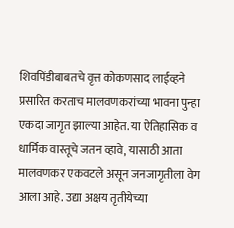शिवपिंडीबाबतचे वृत्त कोकणसाद लाईव्हने प्रसारित करताच मालवणकरांच्या भावना पुन्हा एकदा जागृत झाल्या आहेत. या ऐतिहासिक व धार्मिक वास्तूचे जतन व्हावे, यासाठी आता मालवणकर एकवटले असून जनजागृतीला वेग आला आहे. उद्या अक्षय तृतीयेच्या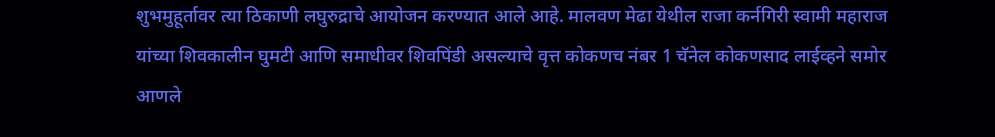शुभमुहूर्तावर त्या ठिकाणी लघुरुद्राचे आयोजन करण्यात आले आहे. मालवण मेढा येथील राजा कर्नगिरी स्वामी महाराज यांच्या शिवकालीन घुमटी आणि समाधीवर शिवपिंडी असल्याचे वृत्त कोकणच नंबर 1 चॅनेल कोकणसाद लाईव्हने समोर आणले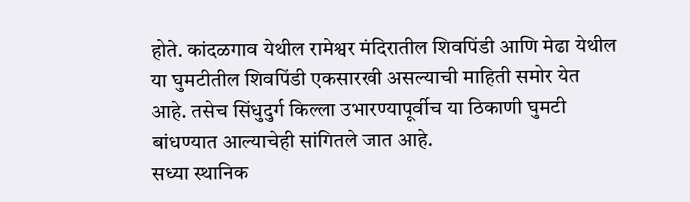होते. कांदळगाव येथील रामेश्वर मंदिरातील शिवपिंडी आणि मेढा येथील या घुमटीतील शिवपिंडी एकसारखी असल्याची माहिती समोर येत आहे. तसेच सिंधुदुर्ग किल्ला उभारण्यापूर्वीच या ठिकाणी घुमटी बांधण्यात आल्याचेही सांगितले जात आहे.
सध्या स्थानिक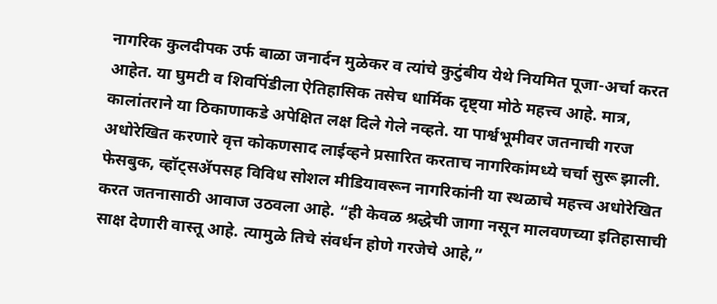नागरिक कुलदीपक उर्फ बाळा जनार्दन मुळेकर व त्यांचे कुटुंबीय येथे नियमित पूजा-अर्चा करत आहेत. या घुमटी व शिवपिंडीला ऐतिहासिक तसेच धार्मिक दृष्ट्या मोठे महत्त्व आहे. मात्र, कालांतराने या ठिकाणाकडे अपेक्षित लक्ष दिले गेले नव्हते. या पार्श्वभूमीवर जतनाची गरज अधोरेखित करणारे वृत्त कोकणसाद लाईव्हने प्रसारित करताच नागरिकांमध्ये चर्चा सुरू झाली. फेसबुक, व्हॉट्सॲपसह विविध सोशल मीडियावरून नागरिकांनी या स्थळाचे महत्त्व अधोरेखित करत जतनासाठी आवाज उठवला आहे. “ही केवळ श्रद्धेची जागा नसून मालवणच्या इतिहासाची साक्ष देणारी वास्तू आहे. त्यामुळे तिचे संवर्धन होणे गरजेचे आहे,”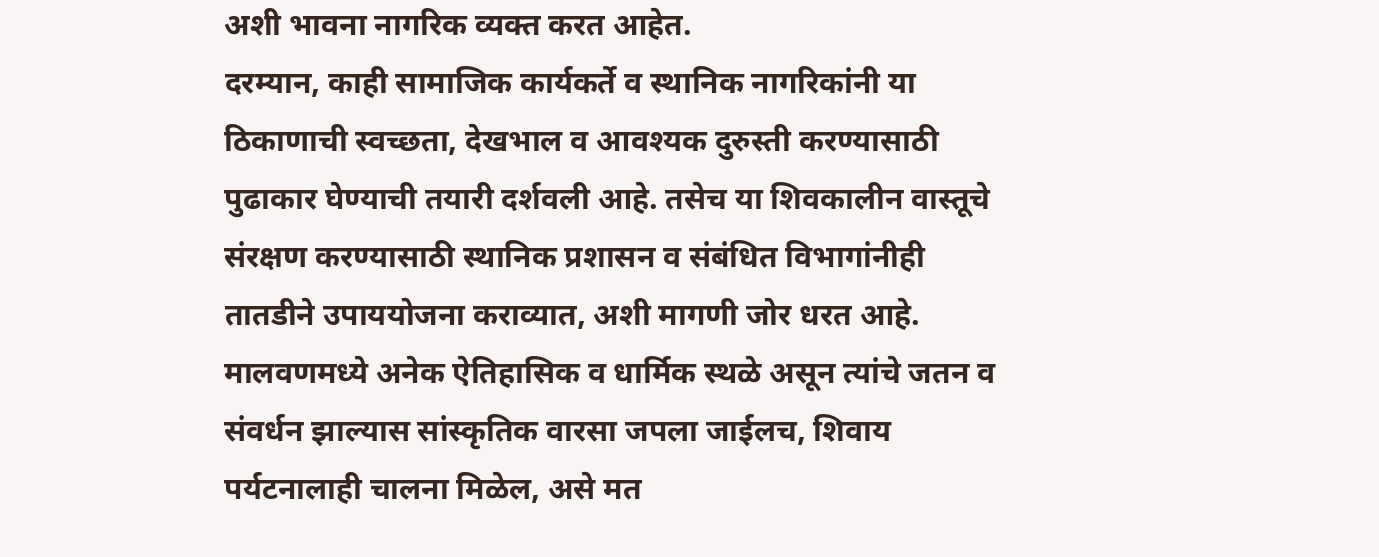अशी भावना नागरिक व्यक्त करत आहेत.
दरम्यान, काही सामाजिक कार्यकर्ते व स्थानिक नागरिकांनी या ठिकाणाची स्वच्छता, देखभाल व आवश्यक दुरुस्ती करण्यासाठी पुढाकार घेण्याची तयारी दर्शवली आहे. तसेच या शिवकालीन वास्तूचे संरक्षण करण्यासाठी स्थानिक प्रशासन व संबंधित विभागांनीही तातडीने उपाययोजना कराव्यात, अशी मागणी जोर धरत आहे.
मालवणमध्ये अनेक ऐतिहासिक व धार्मिक स्थळे असून त्यांचे जतन व संवर्धन झाल्यास सांस्कृतिक वारसा जपला जाईलच, शिवाय पर्यटनालाही चालना मिळेल, असे मत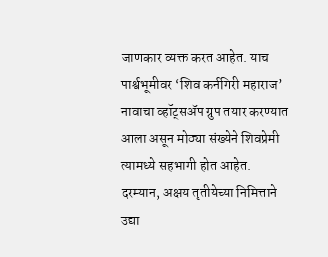जाणकार व्यक्त करत आहेत. याच पार्श्वभूमीवर ‘शिव कर्नगिरी महाराज’ नावाचा व्हॉट्सॲप ग्रुप तयार करण्यात आला असून मोठ्या संख्येने शिवप्रेमी त्यामध्ये सहभागी होत आहेत.
दरम्यान, अक्षय तृतीयेच्या निमित्ताने उद्या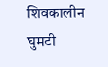शिवकालीन घुमटी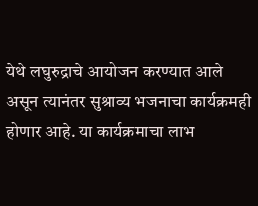येथे लघुरुद्राचे आयोजन करण्यात आले असून त्यानंतर सुश्राव्य भजनाचा कार्यक्रमही होणार आहे. या कार्यक्रमाचा लाभ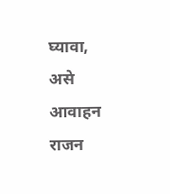घ्यावा, असे आवाहन राजन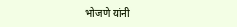भोजणे यांनी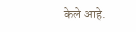केले आहे.